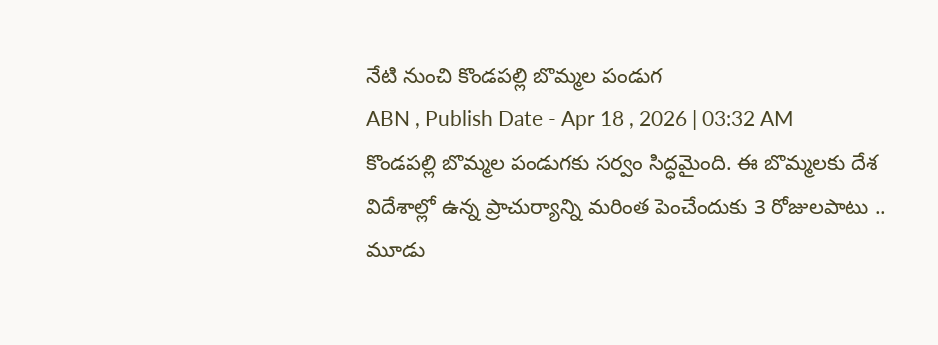నేటి నుంచి కొండపల్లి బొమ్మల పండుగ
ABN , Publish Date - Apr 18 , 2026 | 03:32 AM
కొండపల్లి బొమ్మల పండుగకు సర్వం సిద్ధమైంది. ఈ బొమ్మలకు దేశ విదేశాల్లో ఉన్న ప్రాచుర్యాన్ని మరింత పెంచేందుకు 3 రోజులపాటు ..
మూడు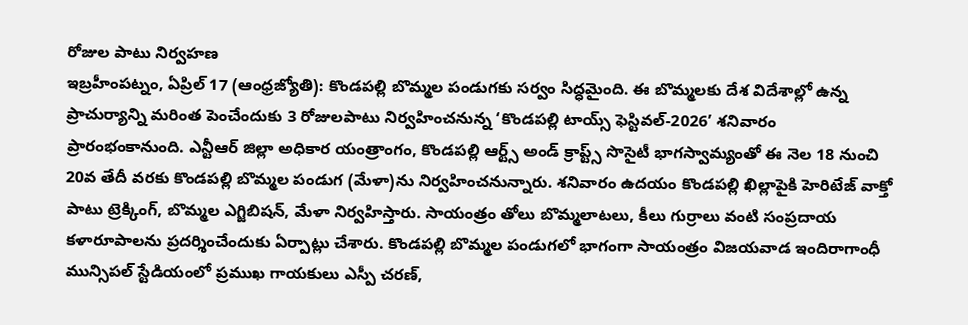రోజుల పాటు నిర్వహణ
ఇబ్రహీంపట్నం, ఏప్రిల్ 17 (ఆంధ్రజ్యోతి): కొండపల్లి బొమ్మల పండుగకు సర్వం సిద్ధమైంది. ఈ బొమ్మలకు దేశ విదేశాల్లో ఉన్న ప్రాచుర్యాన్ని మరింత పెంచేందుకు 3 రోజులపాటు నిర్వహించనున్న ‘కొండపల్లి టాయ్స్ ఫెస్టివల్-2026’ శనివారం ప్రారంభంకానుంది. ఎన్టీఆర్ జిల్లా అధికార యంత్రాంగం, కొండపల్లి ఆర్ట్స్ అండ్ క్రాప్ట్స్ సొసైటీ భాగస్వామ్యంతో ఈ నెల 18 నుంచి 20వ తేదీ వరకు కొండపల్లి బొమ్మల పండుగ (మేళా)ను నిర్వహించనున్నారు. శనివారం ఉదయం కొండపల్లి ఖిల్లాపైకి హెరిటేజ్ వాక్తో పాటు ట్రెక్కింగ్, బొమ్మల ఎగ్జిబిషన్, మేళా నిర్వహిస్తారు. సాయంత్రం తోలు బొమ్మలాటలు, కీలు గుర్రాలు వంటి సంప్రదాయ కళారూపాలను ప్రదర్శించేందుకు ఏర్పాట్లు చేశారు. కొండపల్లి బొమ్మల పండుగలో భాగంగా సాయంత్రం విజయవాడ ఇందిరాగాంధీ మున్సిపల్ స్టేడియంలో ప్రముఖ గాయకులు ఎస్పీ చరణ్,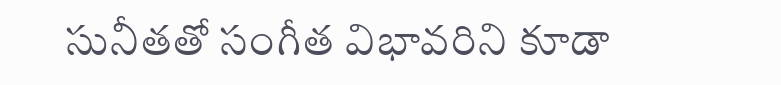సునీతతో సంగీత విభావరిని కూడా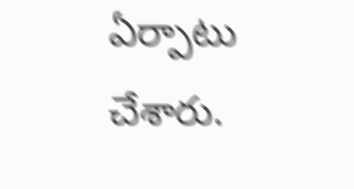ఏర్పాటు చేశారు.